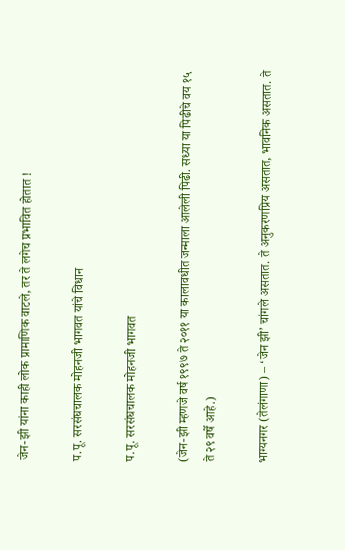जेन-झी यांना काही लोक प्रामाणिक वाटले, तर ते लगेच प्रभावित होतात !

प.पू. सरसंघचालक मोहनजी भागवत यांचे विधान

प.पू. सरसंघचालक मोहनजी भागवत

(जेन-झी म्हणजे वर्ष १९९७ ते २०११ या कालावधीत जन्माला आलेली पिढी. सध्या या पिढीचे वय १५ ते २९ वर्षे आहे.)

भाग्यनगर (तेलंगाणा) – ‘जेन झी’ चांगले असतात. ते अनुकरणप्रिय असतात, भावनिक असतात. ते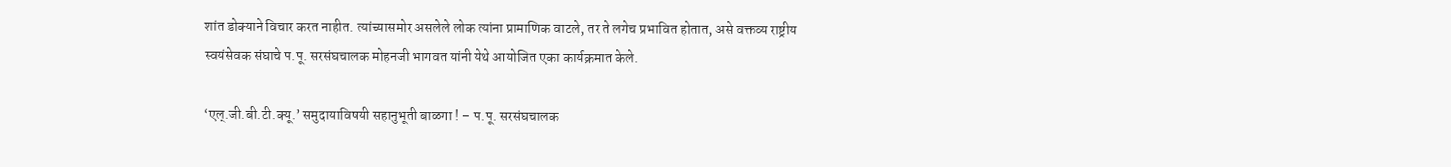शांत डोक्याने विचार करत नाहीत. त्यांच्यासमोर असलेले लोक त्यांना प्रामाणिक वाटले, तर ते लगेच प्रभावित होतात, असे वक्तव्य राष्ट्रीय स्वयंसेवक संघाचे प.पू. सरसंघचालक मोहनजी भागवत यांनी येथे आयोजित एका कार्यक्रमात केले.

‘एल्.जी.बी.टी.क्यू.’ समुदायाविषयी सहानुभूती बाळगा ! – प.पू. सरसंघचालक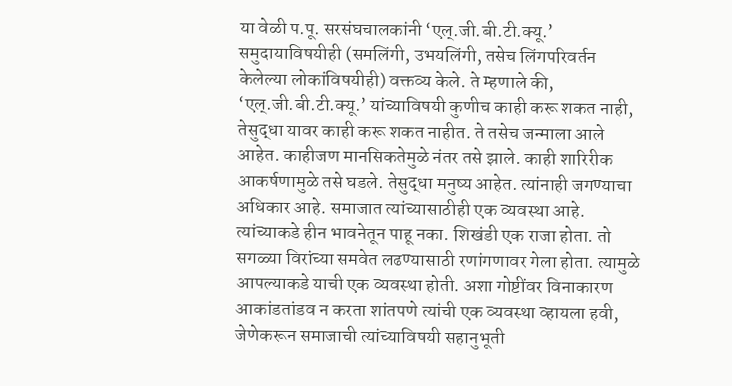या वेळी प.पू. सरसंघचालकांनी ‘एल्.जी.बी.टी.क्यू.’ समुदायाविषयीही (समलिंगी, उभयलिंगी, तसेच लिंगपरिवर्तन केलेल्या लोकांविषयीही) वक्तव्य केले. ते म्हणाले की, ‘एल्.जी.बी.टी.क्यू.’ यांच्याविषयी कुणीच काही करू शकत नाही, तेसुद्धा यावर काही करू शकत नाहीत. ते तसेच जन्माला आले आहेत. काहीजण मानसिकतेमुळे नंतर तसे झाले. काही शारिरीक आकर्षणामुळे तसे घडले. तेसुद्धा मनुष्य आहेत. त्यांनाही जगण्याचा अधिकार आहे. समाजात त्यांच्यासाठीही एक व्यवस्था आहे. त्यांच्याकडे हीन भावनेतून पाहू नका. शिखंडी एक राजा होता. तो सगळ्या विरांच्या समवेत लढण्यासाठी रणांगणावर गेला होता. त्यामुळे आपल्याकडे याची एक व्यवस्था होती. अशा गोष्टींवर विनाकारण आकांडतांडव न करता शांतपणे त्यांची एक व्यवस्था व्हायला हवी, जेणेकरून समाजाची त्यांच्याविषयी सहानुभूती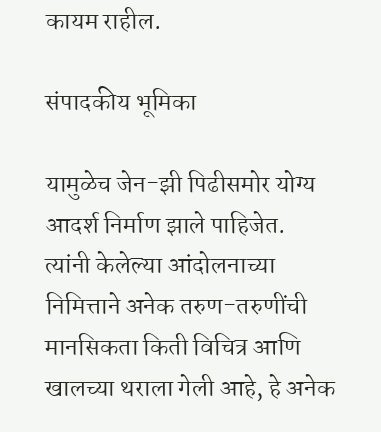कायम राहील.

संपादकीय भूमिका

यामुळेच जेन-झी पिढीसमोर योग्य आदर्श निर्माण झाले पाहिजेत. त्यांनी केलेल्या आंदोलनाच्या निमित्ताने अनेक तरुण-तरुणींची मानसिकता किती विचित्र आणि खालच्या थराला गेली आहे, हे अनेक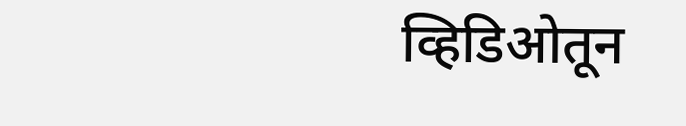व्हिडिओतून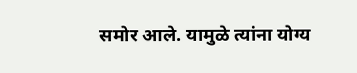समोर आले. यामुळे त्यांना योग्य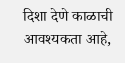दिशा देणे काळाची आवश्यकता आहे,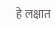हे लक्षात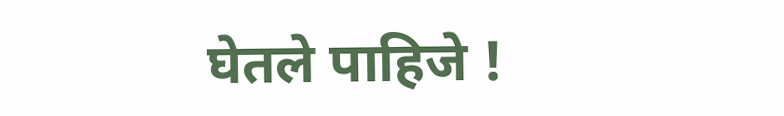घेतले पाहिजे !